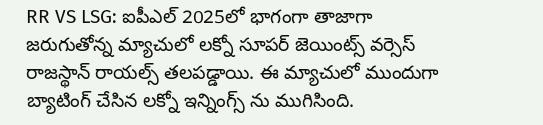RR VS LSG: ఐపీఎల్ 2025లో భాగంగా తాజాగా జరుగుతోన్న మ్యాచులో లక్నో సూపర్ జెయింట్స్ వర్సెస్ రాజస్థాన్ రాయల్స్ తలపడ్డాయి. ఈ మ్యాచులో ముందుగా బ్యాటింగ్ చేసిన లక్నో ఇన్నింగ్స్ ను ముగిసింది.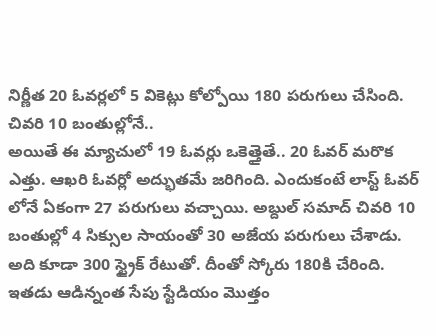నిర్ణీత 20 ఓవర్లలో 5 వికెట్లు కోల్పోయి 180 పరుగులు చేసింది.
చివరి 10 బంతుల్లోనే..
అయితే ఈ మ్యాచులో 19 ఓవర్లు ఒకెత్తైతే.. 20 ఓవర్ మరొక ఎత్తు. ఆఖరి ఓవర్లో అద్భుతమే జరిగింది. ఎందుకంటే లాస్ట్ ఓవర్ లోనే ఏకంగా 27 పరుగులు వచ్చాయి. అబ్దుల్ సమాద్ చివరి 10 బంతుల్లో 4 సిక్సుల సాయంతో 30 అజేయ పరుగులు చేశాడు. అది కూడా 300 స్ట్రైక్ రేటుతో. దీంతో స్కోరు 180కి చేరింది. ఇతడు ఆడిన్నంత సేపు స్టేడియం మొత్తం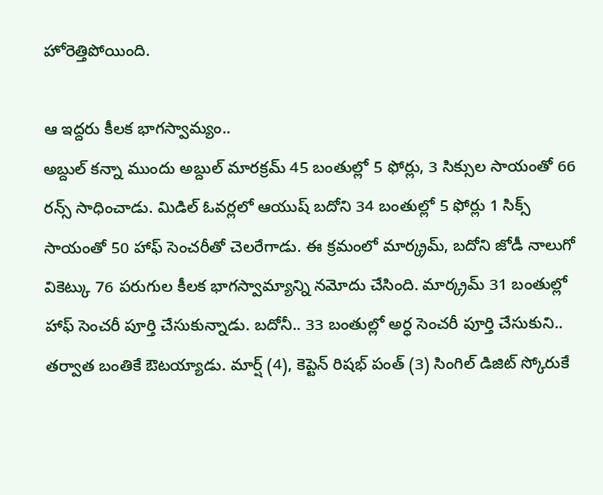హోరెత్తిపోయింది.

ఆ ఇద్దరు కీలక భాగస్వామ్యం..
అబ్దుల్ కన్నా ముందు అబ్దుల్ మారక్రమ్ 45 బంతుల్లో 5 ఫోర్లు, 3 సిక్సుల సాయంతో 66 రన్స్ సాధించాడు. మిడిల్ ఓవర్లలో ఆయుష్ బదోని 34 బంతుల్లో 5 ఫోర్లు 1 సిక్స్ సాయంతో 50 హాఫ్ సెంచరీతో చెలరేగాడు. ఈ క్రమంలో మార్క్రమ్, బదోని జోడీ నాలుగో వికెట్కు 76 పరుగుల కీలక భాగస్వామ్యాన్ని నమోదు చేసింది. మార్క్రమ్ 31 బంతుల్లో హాఫ్ సెంచరీ పూర్తి చేసుకున్నాడు. బదోనీ.. 33 బంతుల్లో అర్ధ సెంచరీ పూర్తి చేసుకుని.. తర్వాత బంతికే ఔటయ్యాడు. మార్ష్ (4), కెప్టెన్ రిషభ్ పంత్ (3) సింగిల్ డిజిట్ స్కోరుకే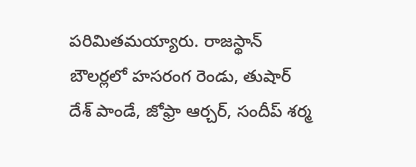పరిమితమయ్యారు. రాజస్థాన్ బౌలర్లలో హసరంగ రెండు, తుషార్ దేశ్ పాండే, జోఫ్రా ఆర్చర్, సందీప్ శర్మ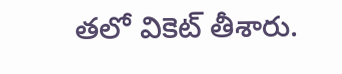తలో వికెట్ తీశారు.